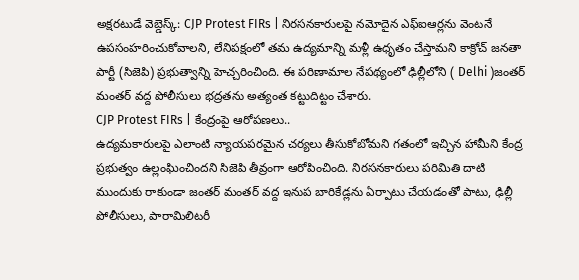అక్షరటుడే వెబ్డెస్క్: CJP Protest FIRs | నిరసనకారులపై నమోదైన ఎఫ్ఐఆర్లను వెంటనే ఉపసంహరించుకోవాలని, లేనిపక్షంలో తమ ఉద్యమాన్ని మళ్లీ ఉధృతం చేస్తామని కాక్రోచ్ జనతా పార్టీ (సిజెపి) ప్రభుత్వాన్ని హెచ్చరించింది. ఈ పరిణామాల నేపథ్యంలో ఢిల్లీలోని ( Delhi )జంతర్ మంతర్ వద్ద పోలీసులు భద్రతను అత్యంత కట్టుదిట్టం చేశారు.
CJP Protest FIRs | కేంద్రంపై ఆరోపణలు..
ఉద్యమకారులపై ఎలాంటి న్యాయపరమైన చర్యలు తీసుకోబోమని గతంలో ఇచ్చిన హామీని కేంద్ర ప్రభుత్వం ఉల్లంఘించిందని సిజెపి తీవ్రంగా ఆరోపించింది. నిరసనకారులు పరిమితి దాటి ముందుకు రాకుండా జంతర్ మంతర్ వద్ద ఇనుప బారికేడ్లను ఏర్పాటు చేయడంతో పాటు, ఢిల్లీ పోలీసులు, పారామిలిటరీ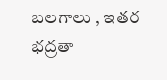బలగాలు , ఇతర భద్రతా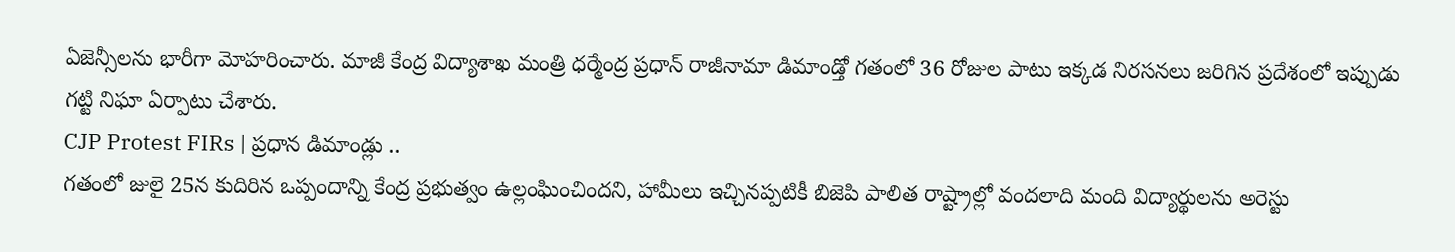ఏజెన్సీలను భారీగా మోహరించారు. మాజీ కేంద్ర విద్యాశాఖ మంత్రి ధర్మేంద్ర ప్రధాన్ రాజీనామా డిమాండ్తో గతంలో 36 రోజుల పాటు ఇక్కడ నిరసనలు జరిగిన ప్రదేశంలో ఇప్పుడు గట్టి నిఘా ఏర్పాటు చేశారు.
CJP Protest FIRs | ప్రధాన డిమాండ్లు ..
గతంలో జులై 25న కుదిరిన ఒప్పందాన్ని కేంద్ర ప్రభుత్వం ఉల్లంఘించిందని, హామీలు ఇచ్చినప్పటికీ బిజెపి పాలిత రాష్ట్రాల్లో వందలాది మంది విద్యార్థులను అరెస్టు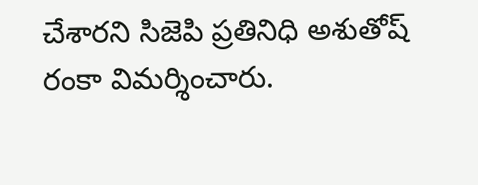చేశారని సిజెపి ప్రతినిధి అశుతోష్ రంకా విమర్శించారు.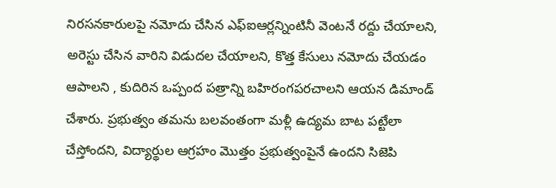నిరసనకారులపై నమోదు చేసిన ఎఫ్ఐఆర్లన్నింటినీ వెంటనే రద్దు చేయాలని, అరెస్టు చేసిన వారిని విడుదల చేయాలని, కొత్త కేసులు నమోదు చేయడం ఆపాలని , కుదిరిన ఒప్పంద పత్రాన్ని బహిరంగపరచాలని ఆయన డిమాండ్ చేశారు. ప్రభుత్వం తమను బలవంతంగా మళ్లీ ఉద్యమ బాట పట్టేలా చేస్తోందని, విద్యార్థుల ఆగ్రహం మొత్తం ప్రభుత్వంపైనే ఉందని సిజెపి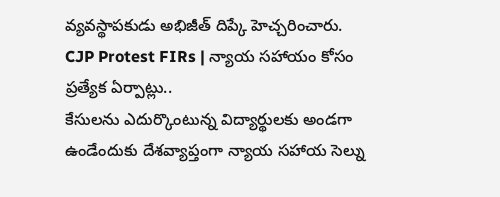వ్యవస్థాపకుడు అభిజీత్ దిప్కే హెచ్చరించారు.
CJP Protest FIRs | న్యాయ సహాయం కోసం ప్రత్యేక ఏర్పాట్లు..
కేసులను ఎదుర్కొంటున్న విద్యార్థులకు అండగా ఉండేందుకు దేశవ్యాప్తంగా న్యాయ సహాయ సెల్ను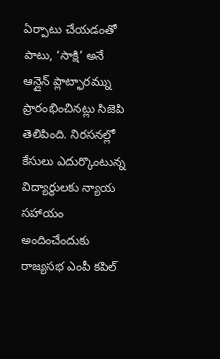ఏర్పాటు చేయడంతో పాటు, ‘సాక్షి’ అనే ఆన్లైన్ ప్లాట్ఫారమ్ను ప్రారంభించినట్లు సిజెపి తెలిపింది. నిరసనల్లో కేసులు ఎదుర్కొంటున్న విద్యార్థులకు న్యాయ సహాయం అందించేందుకు రాజ్యసభ ఎంపీ కపిల్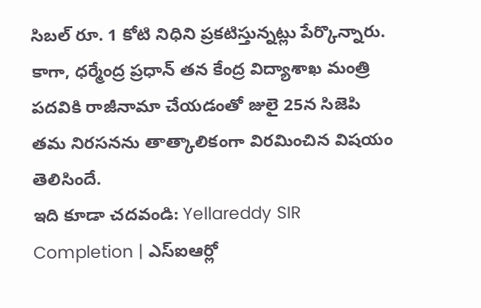సిబల్ రూ. 1 కోటి నిధిని ప్రకటిస్తున్నట్లు పేర్కొన్నారు. కాగా, ధర్మేంద్ర ప్రధాన్ తన కేంద్ర విద్యాశాఖ మంత్రి పదవికి రాజీనామా చేయడంతో జులై 25న సిజెపి తమ నిరసనను తాత్కాలికంగా విరమించిన విషయం తెలిసిందే.
ఇది కూడా చదవండి: Yellareddy SIR Completion | ఎస్ఐఆర్లో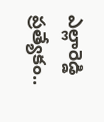ఎల్లారెడ్డి ప్రత్యేకం..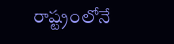రాష్ట్రంలోనే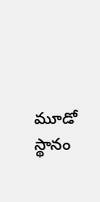మూడో స్థానం